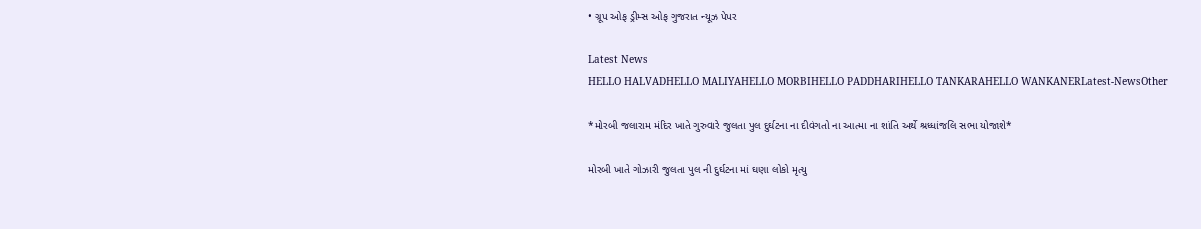• ગ્રૂપ ઓફ ડ્રીમ્સ ઓફ ગુજરાત ન્યૂઝ પેપર

Latest News
HELLO HALVADHELLO MALIYAHELLO MORBIHELLO PADDHARIHELLO TANKARAHELLO WANKANERLatest-NewsOther

*મોરબી જલારામ મંદિર ખાતે ગુરુવારે જુલતા પુલ દુર્ઘટના ના દીવંગતો ના આત્મા ના શાંતિ અર્થે શ્રધ્ધાંજલિ સભા યોજાશે*

મોરબી ખાતે ગોઝારી જુલતા પુલ ની દુર્ઘટના માં ઘણા લોકો મૃત્યુ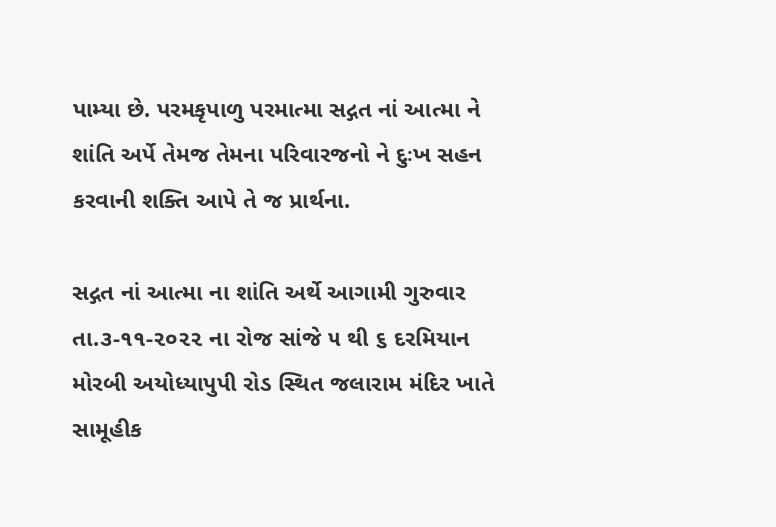પામ્યા છે. પરમકૃપાળુ પરમાત્મા સદ્ગત નાં આત્મા ને શાંતિ અર્પે તેમજ તેમના પરિવારજનો ને દુઃખ સહન કરવાની શક્તિ આપે તે જ પ્રાર્થના.

સદ્ગત નાં આત્મા ના શાંતિ અર્થે આગામી ગુરુવાર તા.૩-૧૧-૨૦૨૨ ના રોજ સાંજે ૫ થી ૬ દરમિયાન મોરબી અયોધ્યાપુપી રોડ સ્થિત જલારામ મંદિર ખાતે સામૂહીક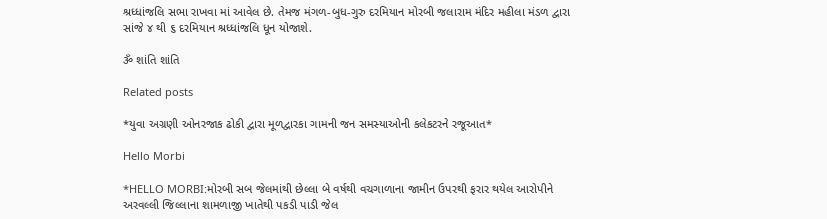શ્રધ્ધાંજલિ સભા રાખવા માં આવેલ છે. તેમજ મંગળ-બુધ-ગુરુ દરમિયાન મોરબી જલારામ મંદિર મહીલા મંડળ દ્વારા સાંજે ૪ થી ૬ દરમિયાન શ્રધ્ધાંજલિ ધૂન યોજાશે.

ૐ શાંતિ શાંતિ

Related posts

*યુવા અગ્રણી ઓનરજાક ઢોકી દ્વારા મૂળદ્વારકા ગામની જન સમસ્યાઓની કલેકટરને રજૂઆત*

Hello Morbi

*HELLO MORBI:મોરબી સબ જેલમાંથી છેલ્લા બે વર્ષથી વચગાળાના જામીન ઉપરથી ફરાર થયેલ આરોપીને અરવલ્લી જિલ્લાના શામળાજી ખાતેથી પકડી પાડી જેલ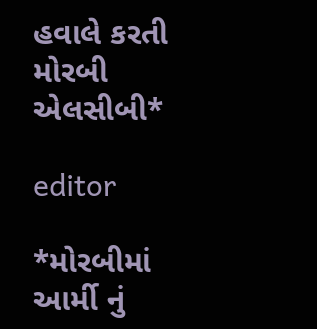હવાલે કરતી મોરબી એલસીબી*

editor

*મોરબીમાં આર્મી નું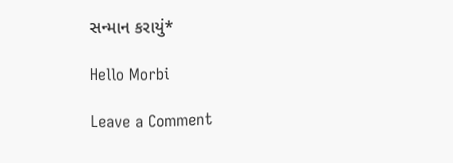સન્માન કરાયું*

Hello Morbi

Leave a Comment